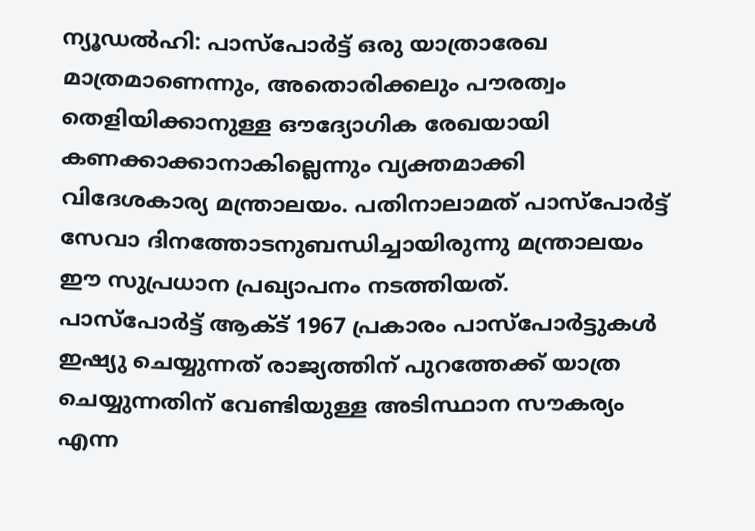ന്യൂഡൽഹി: പാസ്പോർട്ട് ഒരു യാത്രാരേഖ മാത്രമാണെന്നും, അതൊരിക്കലും പൗരത്വം തെളിയിക്കാനുള്ള ഔദ്യോഗിക രേഖയായി കണക്കാക്കാനാകില്ലെന്നും വ്യക്തമാക്കി വിദേശകാര്യ മന്ത്രാലയം. പതിനാലാമത് പാസ്പോർട്ട് സേവാ ദിനത്തോടനുബന്ധിച്ചായിരുന്നു മന്ത്രാലയം ഈ സുപ്രധാന പ്രഖ്യാപനം നടത്തിയത്.
പാസ്പോർട്ട് ആക്ട് 1967 പ്രകാരം പാസ്പോർട്ടുകൾ ഇഷ്യു ചെയ്യുന്നത് രാജ്യത്തിന് പുറത്തേക്ക് യാത്ര ചെയ്യുന്നതിന് വേണ്ടിയുള്ള അടിസ്ഥാന സൗകര്യം എന്ന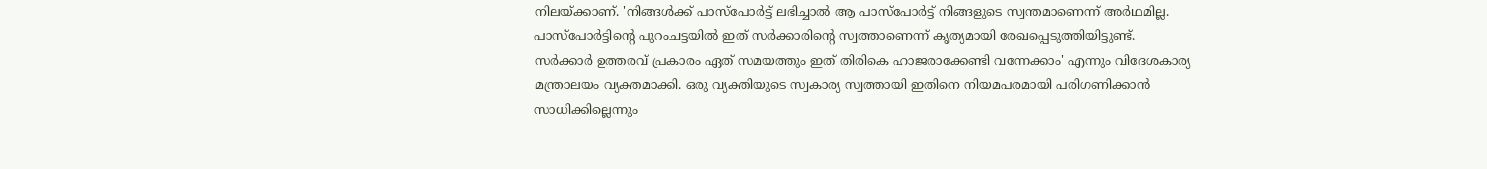നിലയ്ക്കാണ്. 'നിങ്ങൾക്ക് പാസ്പോർട്ട് ലഭിച്ചാൽ ആ പാസ്പോർട്ട് നിങ്ങളുടെ സ്വന്തമാണെന്ന് അർഥമില്ല. പാസ്പോർട്ടിൻ്റെ പുറംചട്ടയിൽ ഇത് സർക്കാരിൻ്റെ സ്വത്താണെന്ന് കൃത്യമായി രേഖപ്പെടുത്തിയിട്ടുണ്ട്.
സർക്കാർ ഉത്തരവ് പ്രകാരം ഏത് സമയത്തും ഇത് തിരികെ ഹാജരാക്കേണ്ടി വന്നേക്കാം' എന്നും വിദേശകാര്യ മന്ത്രാലയം വ്യക്തമാക്കി. ഒരു വ്യക്തിയുടെ സ്വകാര്യ സ്വത്തായി ഇതിനെ നിയമപരമായി പരിഗണിക്കാൻ സാധിക്കില്ലെന്നും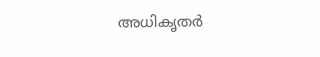അധികൃതർ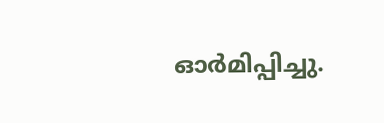ഓർമിപ്പിച്ചു.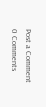Post a Comment
0 Comments